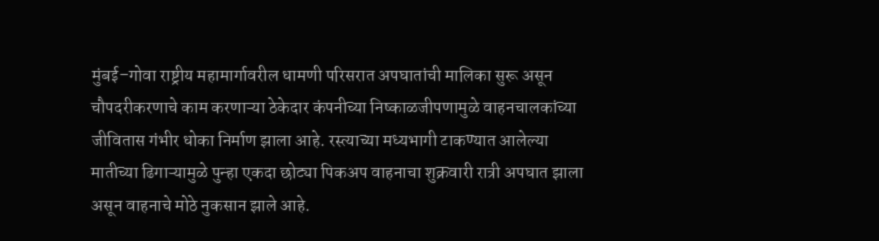मुंबई–गोवा राष्ट्रीय महामार्गावरील धामणी परिसरात अपघातांची मालिका सुरू असून चौपदरीकरणाचे काम करणाऱ्या ठेकेदार कंपनीच्या निष्काळजीपणामुळे वाहनचालकांच्या जीवितास गंभीर धोका निर्माण झाला आहे. रस्त्याच्या मध्यभागी टाकण्यात आलेल्या मातीच्या ढिगाऱ्यामुळे पुन्हा एकदा छोट्या पिकअप वाहनाचा शुक्रवारी रात्री अपघात झाला असून वाहनाचे मोठे नुकसान झाले आहे.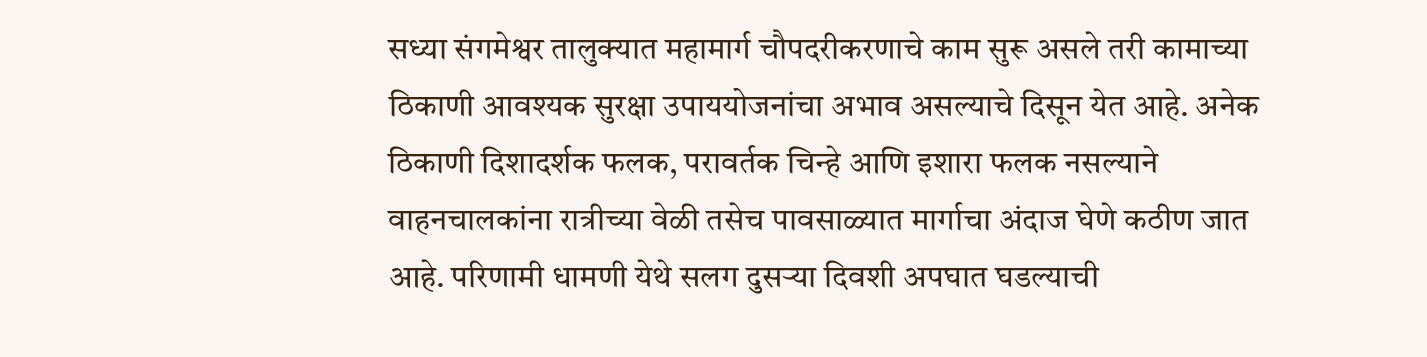सध्या संगमेश्वर तालुक्यात महामार्ग चौपदरीकरणाचे काम सुरू असले तरी कामाच्या ठिकाणी आवश्यक सुरक्षा उपाययोजनांचा अभाव असल्याचे दिसून येत आहे. अनेक ठिकाणी दिशादर्शक फलक, परावर्तक चिन्हे आणि इशारा फलक नसल्याने वाहनचालकांना रात्रीच्या वेळी तसेच पावसाळ्यात मार्गाचा अंदाज घेणे कठीण जात आहे. परिणामी धामणी येथे सलग दुसऱ्या दिवशी अपघात घडल्याची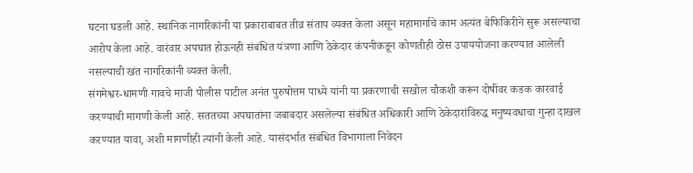घटना घडली आहे. स्थानिक नागरिकांनी या प्रकाराबाबत तीव्र संताप व्यक्त केला असून महामार्गाचे काम अत्यंत बेफिकिरीने सुरू असल्याचा आरोप केला आहे. वारंवार अपघात होऊनही संबंधित यंत्रणा आणि ठेकेदार कंपनीकडून कोणतीही ठोस उपाययोजना करण्यात आलेली नसल्याची खंत नागरिकांनी व्यक्त केली.
संगमेश्वर-धामणी गावचे माजी पोलीस पाटील अनंत पुरुषोत्तम पाध्ये यांनी या प्रकरणाची सखोल चौकशी करून दोषींवर कडक कारवाई करण्याची मागणी केली आहे. सततच्या अपघातांना जबाबदार असलेल्या संबंधित अधिकारी आणि ठेकेदारांविरुद्ध मनुष्यवधाचा गुन्हा दाखल करण्यात यावा, अशी मागणीही त्यांनी केली आहे. यासंदर्भात संबंधित विभागाला निवेदन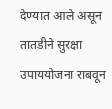देण्यात आले असून तातडीने सुरक्षा उपाययोजना राबवून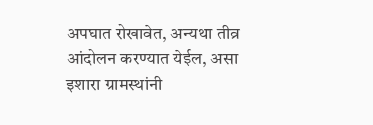अपघात रोखावेत, अन्यथा तीव्र आंदोलन करण्यात येईल, असा इशारा ग्रामस्थांनी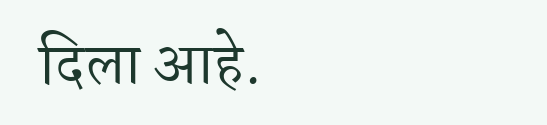दिला आहे.